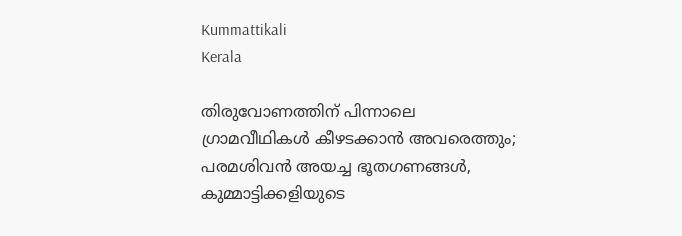Kummattikali
Kerala

തിരുവോണത്തിന് പിന്നാലെ ഗ്രാമവീഥികള്‍ കീഴടക്കാന്‍ അവരെത്തും; പരമശിവന്‍ അയച്ച ഭൂതഗണങ്ങള്‍, കുമ്മാട്ടിക്കളിയുടെ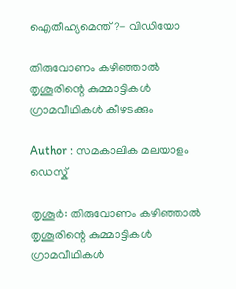ഐതീഹ്യമെന്ത്?- വിഡിയോ

തിരുവോണം കഴിഞ്ഞാല്‍ തൃശൂരിന്റെ കുമ്മാട്ടികള്‍ ഗ്രാമവീഥികള്‍ കീഴടക്കും

Author : സമകാലിക മലയാളം ഡെസ്ക്

തൃശൂര്‍: തിരുവോണം കഴിഞ്ഞാല്‍ തൃശൂരിന്റെ കുമ്മാട്ടികള്‍ ഗ്രാമവീഥികള്‍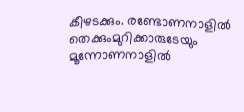കീഴടക്കും. രണ്ടോണനാളില്‍ തെക്കുംമുറിക്കാരുടേയും മൂന്നോണനാളില്‍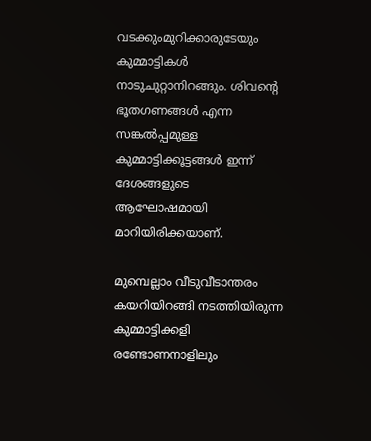വടക്കുംമുറിക്കാരുടേയും കുമ്മാട്ടികള്‍ നാടുചുറ്റാനിറങ്ങും. ശിവന്റെ ഭൂതഗണങ്ങള്‍ എന്ന സങ്കല്‍പ്പമുള്ള കുമ്മാട്ടിക്കൂട്ടങ്ങള്‍ ഇന്ന് ദേശങ്ങളുടെ ആഘോഷമായി മാറിയിരിക്കയാണ്.

മുമ്പെല്ലാം വീടുവീടാന്തരം കയറിയിറങ്ങി നടത്തിയിരുന്ന കുമ്മാട്ടിക്കളി രണ്ടോണനാളിലും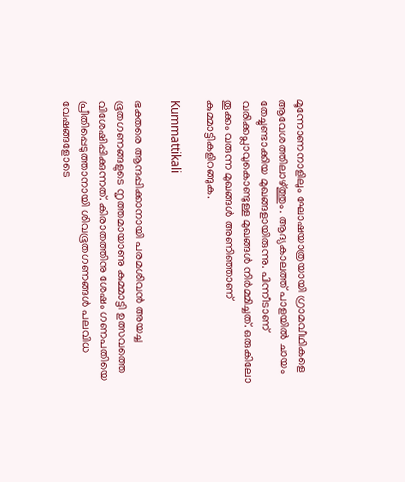മൂന്നോണനാളിലും ഘോഷയാത്രയായി ഗ്രാമവീഥികളെ ആവേശത്തിലാഴ്ത്തും. ആദ്യകാലത്ത് പാളയില്‍ ചായം തേച്ചുണ്ടാക്കിയ മുഖങ്ങളായിരുന്നു. പിന്നീടാണ് വരിക്കപ്ലാവുകൊണ്ടുള്ള മുഖങ്ങള്‍ നിര്‍മ്മിച്ചത്. ഒരുകിലോ തൂക്കം വരുന്ന മുഖങ്ങള്‍ അണിഞ്ഞാണ് കുമ്മാട്ടികളിറങ്ങുക.

Kummattikali

ഭക്തരെ ആന്ദപ്പിക്കാനായി പരമശിവന്‍ അയച്ച ഭൂതഗണങ്ങളുടെ നൃത്തമായാണു കുമ്മാട്ടി ഉത്സവത്തെ വിശേഷിപ്പിക്കുന്നത്. കിരാതത്തിനു ശേഷം ഗണപതിയെ പ്രീതിപ്പെടുത്താനായി ശിവഭൂതഗണങ്ങള്‍ പലവിധ വേഷങ്ങളോടെ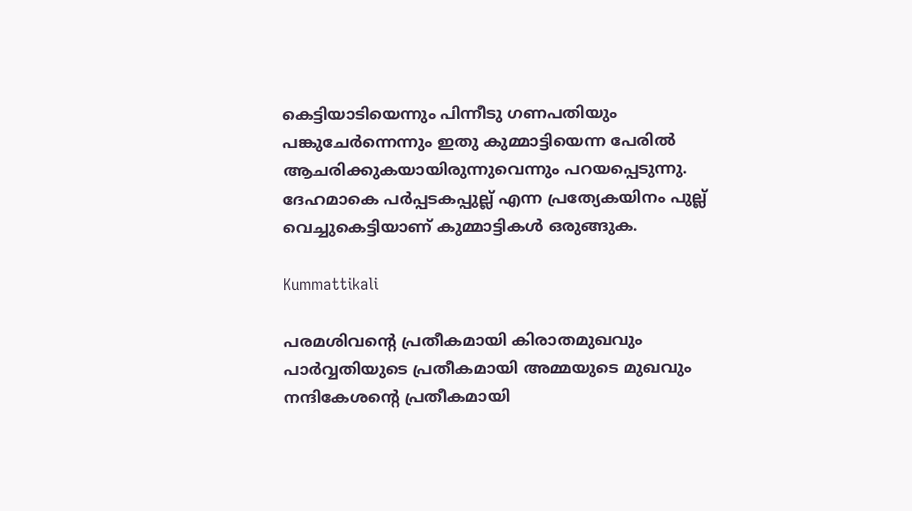കെട്ടിയാടിയെന്നും പിന്നീടു ഗണപതിയും പങ്കുചേര്‍ന്നെന്നും ഇതു കുമ്മാട്ടിയെന്ന പേരില്‍ ആചരിക്കുകയായിരുന്നുവെന്നും പറയപ്പെടുന്നു. ദേഹമാകെ പര്‍പ്പടകപ്പുല്ല് എന്ന പ്രത്യേകയിനം പുല്ല് വെച്ചുകെട്ടിയാണ് കുമ്മാട്ടികള്‍ ഒരുങ്ങുക.

Kummattikali

പരമശിവന്റെ പ്രതീകമായി കിരാതമുഖവും പാര്‍വ്വതിയുടെ പ്രതീകമായി അമ്മയുടെ മുഖവും നന്ദികേശന്റെ പ്രതീകമായി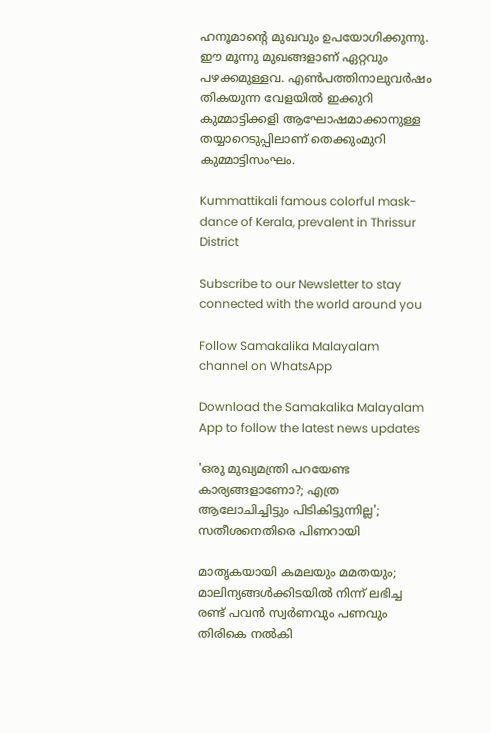ഹനൂമാന്റെ മുഖവും ഉപയോഗിക്കുന്നു. ഈ മൂന്നു മുഖങ്ങളാണ് ഏറ്റവും പഴക്കമുള്ളവ. എണ്‍പത്തിനാലുവര്‍ഷം തികയുന്ന വേളയില്‍ ഇക്കുറി കുമ്മാട്ടിക്കളി ആഘോഷമാക്കാനുള്ള തയ്യാറെടുപ്പിലാണ് തെക്കുംമുറി കുമ്മാട്ടിസംഘം.

Kummattikali famous colorful mask-dance of Kerala, prevalent in Thrissur District

Subscribe to our Newsletter to stay connected with the world around you

Follow Samakalika Malayalam channel on WhatsApp

Download the Samakalika Malayalam App to follow the latest news updates

'ഒരു മുഖ്യമന്ത്രി പറയേണ്ട കാര്യങ്ങളാണോ?; എത്ര ആലോചിച്ചിട്ടും പിടികിട്ടുന്നില്ല'; സതീശനെതിരെ പിണറായി

മാതൃകയായി കമലയും മമതയും; മാലിന്യങ്ങൾക്കിടയിൽ നിന്ന് ലഭിച്ച രണ്ട് പവൻ സ്വർണവും പണവും തിരികെ നൽകി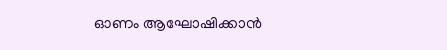ഓണം ആഘോഷിക്കാന്‍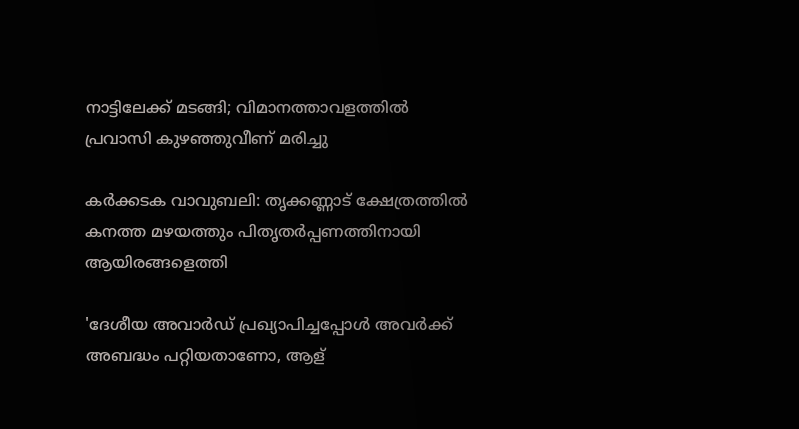നാട്ടിലേക്ക് മടങ്ങി; വിമാനത്താവളത്തില്‍ പ്രവാസി കുഴഞ്ഞുവീണ് മരിച്ചു

കർക്കടക വാവുബലി: തൃക്കണ്ണാട് ക്ഷേത്രത്തിൽ കനത്ത മഴയത്തും പിതൃതർപ്പണത്തിനായി ആയിരങ്ങളെത്തി

'ദേശീയ അവാര്‍ഡ് പ്രഖ്യാപിച്ചപ്പോള്‍ അവര്‍ക്ക് അബദ്ധം പറ്റിയതാണോ, ആള്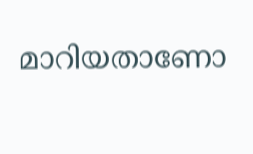മാറിയതാണോ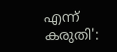എന്ന് കരുതി':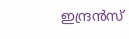ഇന്ദ്രന്‍സ്